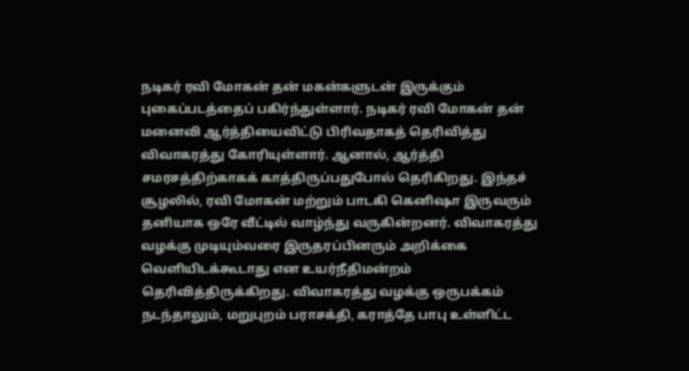நடிகர் ரவி மோகன் தன் மகன்களுடன் இருக்கும் புகைப்படத்தைப் பகிர்ந்துள்ளார். நடிகர் ரவி மோகன் தன் மனைவி ஆர்த்தியைவிட்டு பிரிவதாகத் தெரிவித்து விவாகரத்து கோரியுள்ளார். ஆனால், ஆர்த்தி சமரசத்திற்காகக் காத்திருப்பதுபோல் தெரிகிறது. இந்தச் சூழலில், ரவி மோகன் மற்றும் பாடகி கெனிஷா இருவரும் தனியாக ஒரே வீட்டில் வாழ்ந்து வருகின்றனர். விவாகரத்து வழக்கு முடியும்வரை இருதரப்பினரும் அறிக்கை வெளியிடக்கூடாது என உயர்நீதிமன்றம் தெரிவித்திருக்கிறது. விவாகரத்து வழக்கு ஒருபக்கம் நடந்தாலும், மறுபுறம் பராசக்தி, கராத்தே பாபு உள்ளிட்ட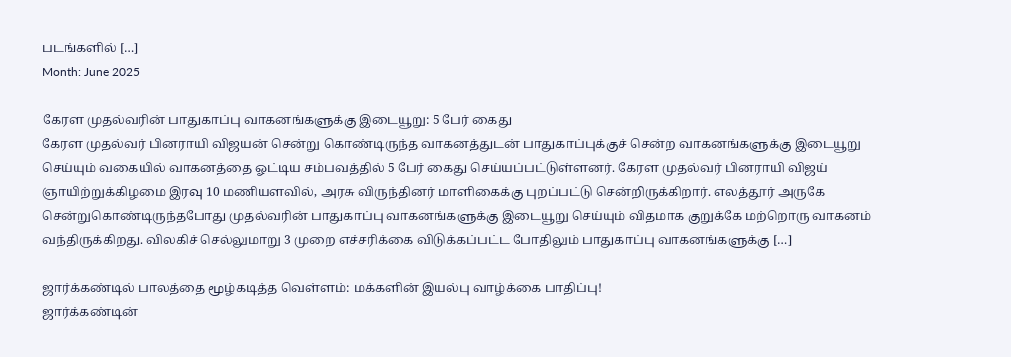படங்களில் […]
Month: June 2025

கேரள முதல்வரின் பாதுகாப்பு வாகனங்களுக்கு இடையூறு: 5 பேர் கைது
கேரள முதல்வர் பினராயி விஜயன் சென்று கொண்டிருந்த வாகனத்துடன் பாதுகாப்புக்குச் சென்ற வாகனங்களுக்கு இடையூறு செய்யும் வகையில் வாகனத்தை ஓட்டிய சம்பவத்தில் 5 பேர் கைது செய்யப்பட்டுள்ளனர். கேரள முதல்வர் பினராயி விஜய் ஞாயிற்றுக்கிழமை இரவு 10 மணியளவில், அரசு விருந்தினர் மாளிகைக்கு புறப்பட்டு சென்றிருக்கிறார். எலத்தூர் அருகே சென்றுகொண்டிருந்தபோது முதல்வரின் பாதுகாப்பு வாகனங்களுக்கு இடையூறு செய்யும் விதமாக குறுக்கே மற்றொரு வாகனம் வந்திருக்கிறது. விலகிச் செல்லுமாறு 3 முறை எச்சரிக்கை விடுக்கப்பட்ட போதிலும் பாதுகாப்பு வாகனங்களுக்கு […]

ஜார்க்கண்டில் பாலத்தை மூழ்கடித்த வெள்ளம்: மக்களின் இயல்பு வாழ்க்கை பாதிப்பு!
ஜார்க்கண்டின்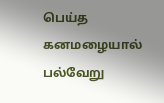பெய்த கனமழையால் பல்வேறு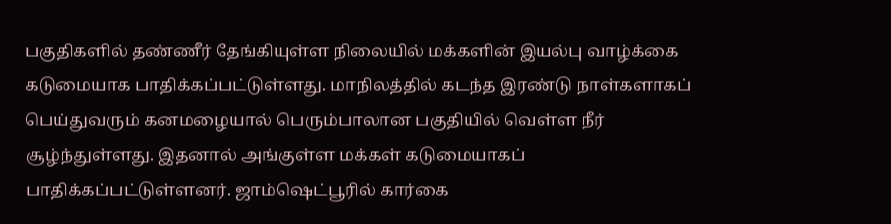பகுதிகளில் தண்ணீர் தேங்கியுள்ள நிலையில் மக்களின் இயல்பு வாழ்க்கை கடுமையாக பாதிக்கப்பட்டுள்ளது. மாநிலத்தில் கடந்த இரண்டு நாள்களாகப் பெய்துவரும் கனமழையால் பெரும்பாலான பகுதியில் வெள்ள நீர் சூழ்ந்துள்ளது. இதனால் அங்குள்ள மக்கள் கடுமையாகப் பாதிக்கப்பட்டுள்ளனர். ஜாம்ஷெட்பூரில் கார்கை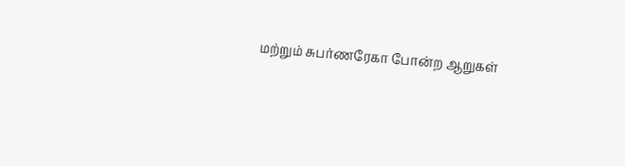மற்றும் சுபர்ணரேகா போன்ற ஆறுகள்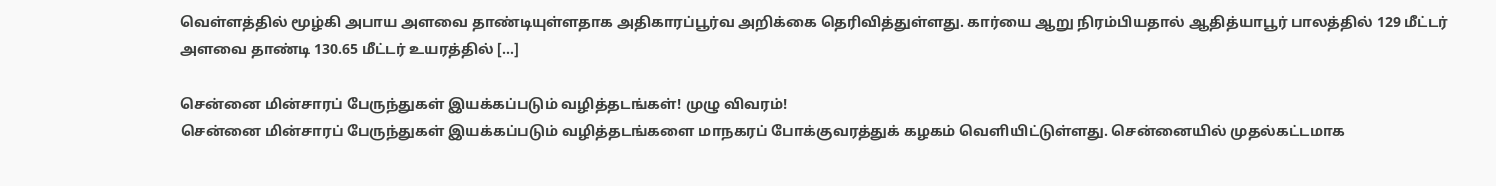வெள்ளத்தில் மூழ்கி அபாய அளவை தாண்டியுள்ளதாக அதிகாரப்பூர்வ அறிக்கை தெரிவித்துள்ளது. கார்யை ஆறு நிரம்பியதால் ஆதித்யாபூர் பாலத்தில் 129 மீட்டர் அளவை தாண்டி 130.65 மீட்டர் உயரத்தில் […]

சென்னை மின்சாரப் பேருந்துகள் இயக்கப்படும் வழித்தடங்கள்! முழு விவரம்!
சென்னை மின்சாரப் பேருந்துகள் இயக்கப்படும் வழித்தடங்களை மாநகரப் போக்குவரத்துக் கழகம் வெளியிட்டுள்ளது. சென்னையில் முதல்கட்டமாக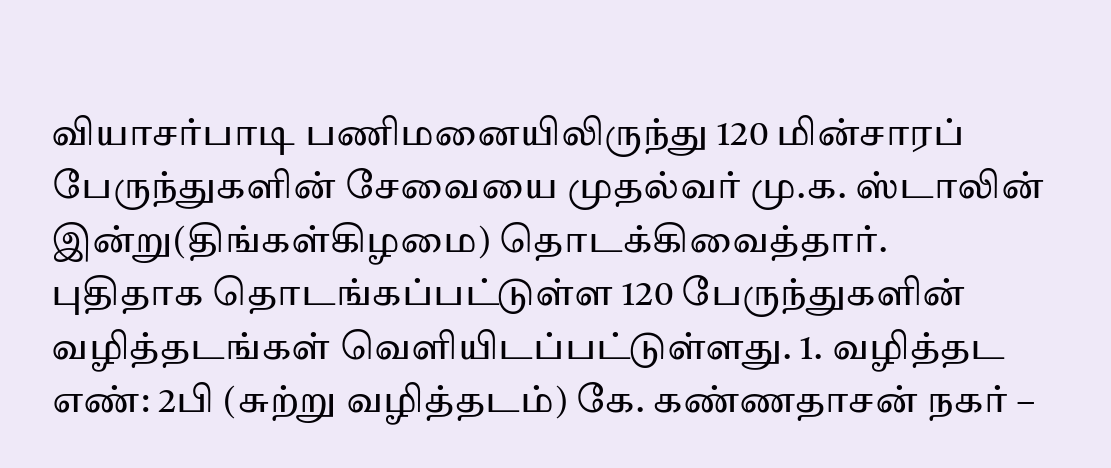வியாசர்பாடி பணிமனையிலிருந்து 120 மின்சாரப் பேருந்துகளின் சேவையை முதல்வர் மு.க. ஸ்டாலின் இன்று(திங்கள்கிழமை) தொடக்கிவைத்தார். புதிதாக தொடங்கப்பட்டுள்ள 120 பேருந்துகளின் வழித்தடங்கள் வெளியிடப்பட்டுள்ளது. 1. வழித்தட எண்: 2பி (சுற்று வழித்தடம்) கே. கண்ணதாசன் நகர் –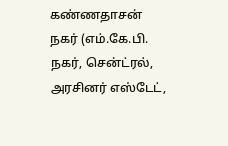கண்ணதாசன் நகர் (எம்.கே.பி. நகர், சென்ட்ரல், அரசினர் எஸ்டேட்,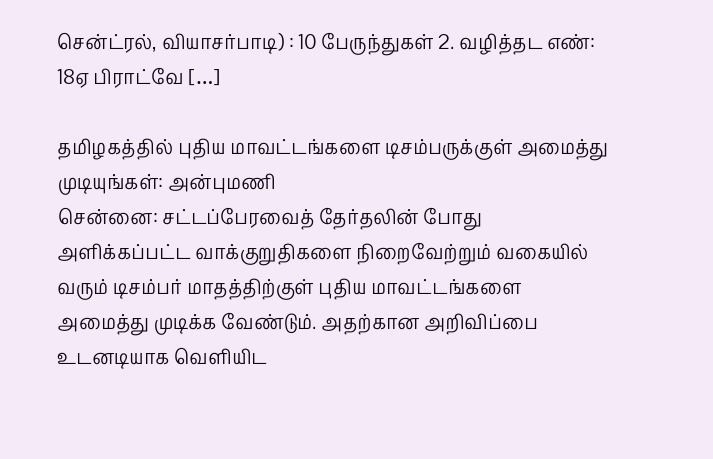சென்ட்ரல், வியாசர்பாடி) : 10 பேருந்துகள் 2. வழித்தட எண்: 18ஏ பிராட்வே […]

தமிழகத்தில் புதிய மாவட்டங்களை டிசம்பருக்குள் அமைத்து முடியுங்கள்: அன்புமணி
சென்னை: சட்டப்பேரவைத் தேர்தலின் போது அளிக்கப்பட்ட வாக்குறுதிகளை நிறைவேற்றும் வகையில் வரும் டிசம்பர் மாதத்திற்குள் புதிய மாவட்டங்களை அமைத்து முடிக்க வேண்டும். அதற்கான அறிவிப்பை உடனடியாக வெளியிட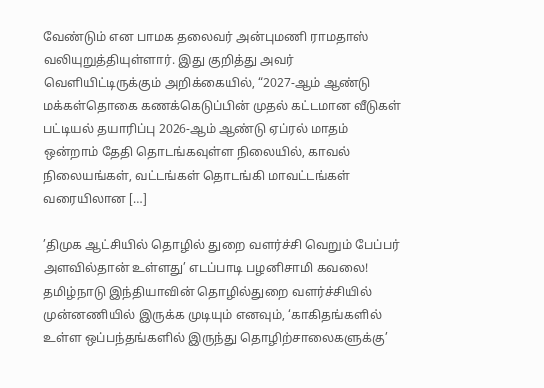வேண்டும் என பாமக தலைவர் அன்புமணி ராமதாஸ் வலியுறுத்தியுள்ளார். இது குறித்து அவர் வெளியிட்டிருக்கும் அறிக்கையில், “2027-ஆம் ஆண்டு மக்கள்தொகை கணக்கெடுப்பின் முதல் கட்டமான வீடுகள் பட்டியல் தயாரிப்பு 2026-ஆம் ஆண்டு ஏப்ரல் மாதம் ஒன்றாம் தேதி தொடங்கவுள்ள நிலையில், காவல் நிலையங்கள், வட்டங்கள் தொடங்கி மாவட்டங்கள் வரையிலான […]

’திமுக ஆட்சியில் தொழில் துறை வளர்ச்சி வெறும் பேப்பர் அளவில்தான் உள்ளது’ எடப்பாடி பழனிசாமி கவலை!
தமிழ்நாடு இந்தியாவின் தொழில்துறை வளர்ச்சியில் முன்னணியில் இருக்க முடியும் எனவும், ‘காகிதங்களில் உள்ள ஒப்பந்தங்களில் இருந்து தொழிற்சாலைகளுக்கு’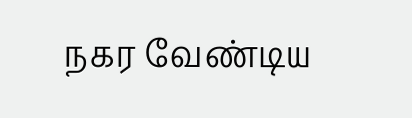நகர வேண்டிய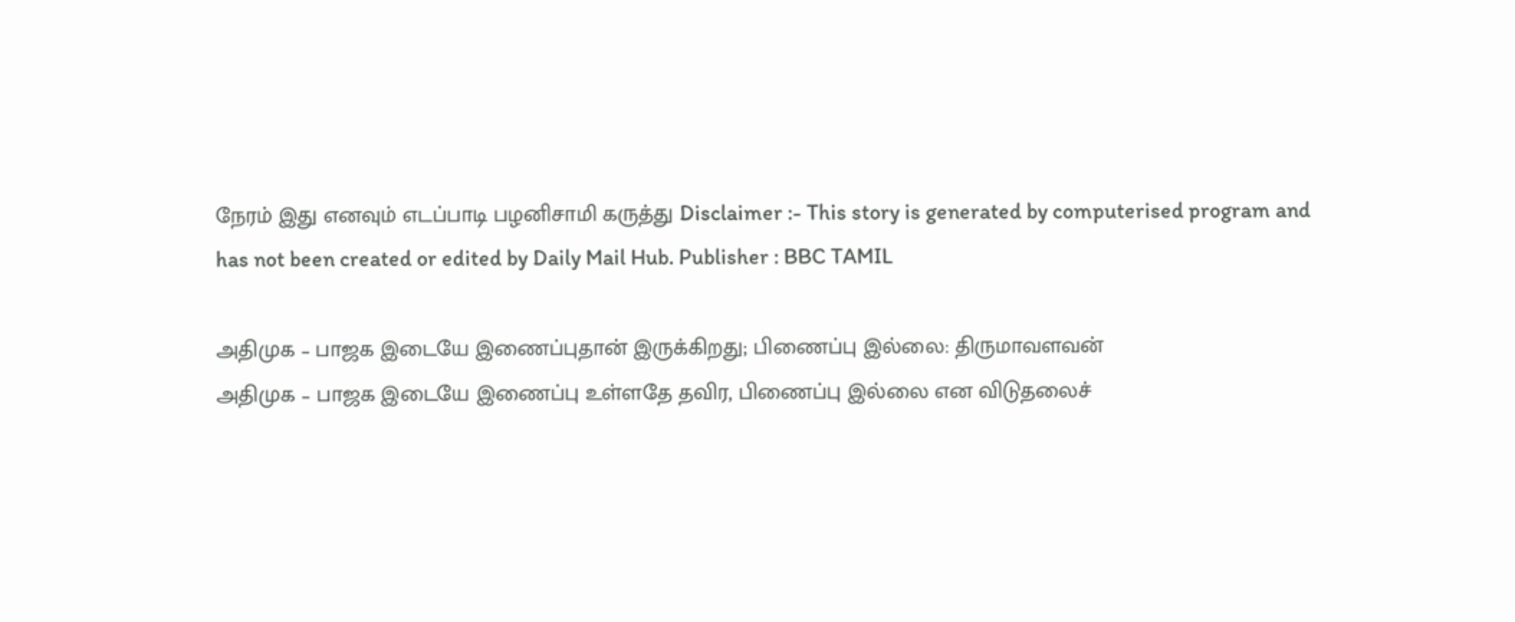நேரம் இது எனவும் எடப்பாடி பழனிசாமி கருத்து Disclaimer :- This story is generated by computerised program and has not been created or edited by Daily Mail Hub. Publisher : BBC TAMIL

அதிமுக – பாஜக இடையே இணைப்புதான் இருக்கிறது; பிணைப்பு இல்லை: திருமாவளவன்
அதிமுக – பாஜக இடையே இணைப்பு உள்ளதே தவிர, பிணைப்பு இல்லை என விடுதலைச்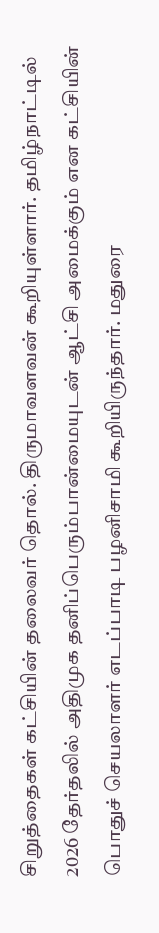சிறுத்தைகள் கட்சியின் தலைவர் தொல். திருமாவளவன் கூறியுள்ளார். தமிழ்நாட்டில் 2026 தேர்தலில் அதிமுக தனிப்பெரும்பான்மையுடன் ஆட்சி அமைக்கும் என கட்சியின் பொதுச் செயலாளர் எடப்பாடி பழனிசாமி கூறியிருந்தார். மதுரை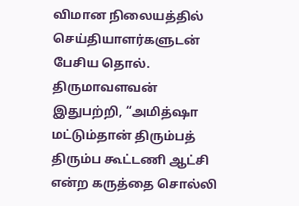விமான நிலையத்தில் செய்தியாளர்களுடன் பேசிய தொல். திருமாவளவன் இதுபற்றி, “அமித்ஷா மட்டும்தான் திரும்பத் திரும்ப கூட்டணி ஆட்சி என்ற கருத்தை சொல்லி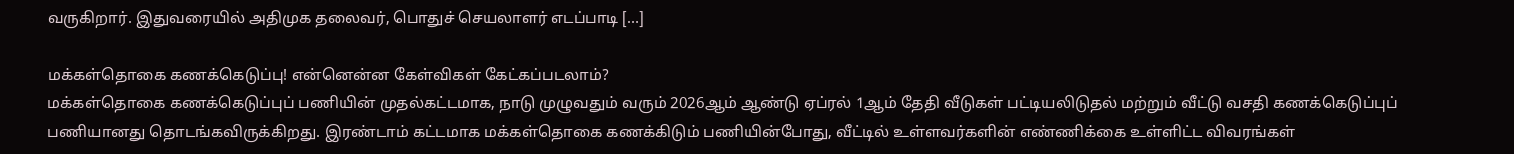வருகிறார். இதுவரையில் அதிமுக தலைவர், பொதுச் செயலாளர் எடப்பாடி […]

மக்கள்தொகை கணக்கெடுப்பு! என்னென்ன கேள்விகள் கேட்கப்படலாம்?
மக்கள்தொகை கணக்கெடுப்புப் பணியின் முதல்கட்டமாக, நாடு முழுவதும் வரும் 2026ஆம் ஆண்டு ஏப்ரல் 1ஆம் தேதி வீடுகள் பட்டியலிடுதல் மற்றும் வீட்டு வசதி கணக்கெடுப்புப் பணியானது தொடங்கவிருக்கிறது. இரண்டாம் கட்டமாக மக்கள்தொகை கணக்கிடும் பணியின்போது, வீட்டில் உள்ளவர்களின் எண்ணிக்கை உள்ளிட்ட விவரங்கள்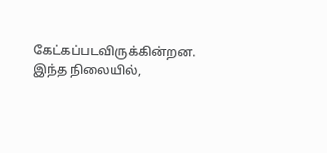கேட்கப்படவிருக்கின்றன. இந்த நிலையில்,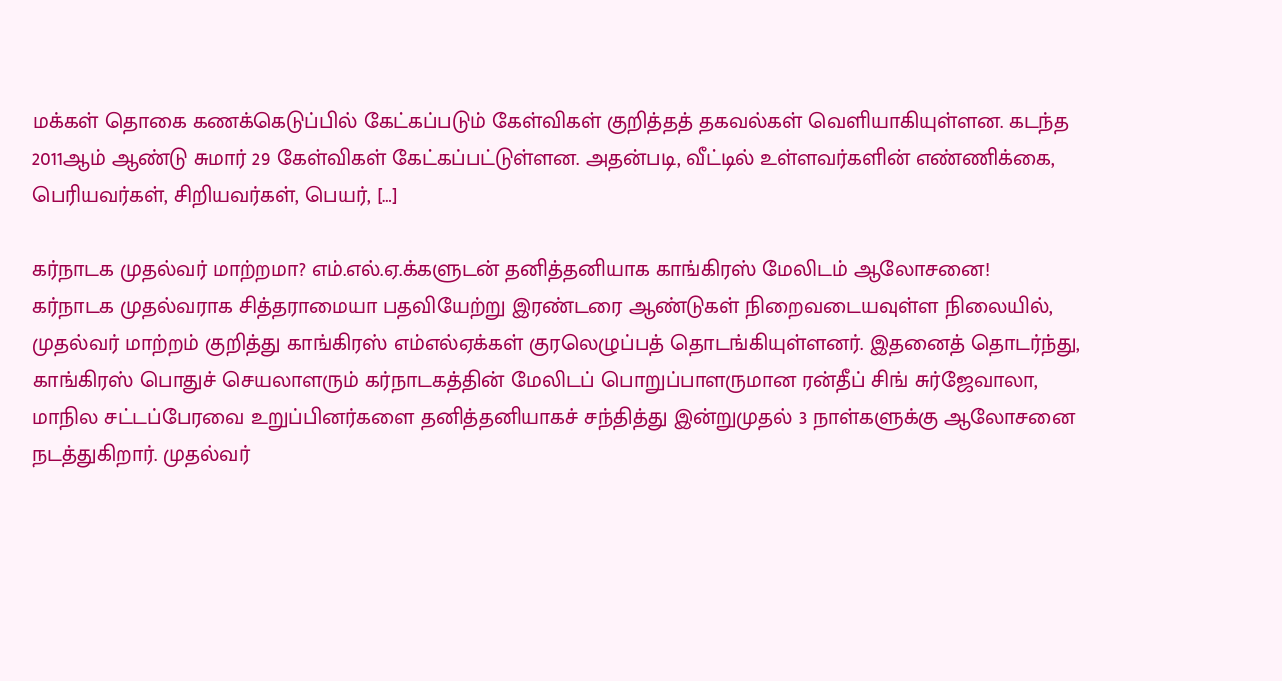மக்கள் தொகை கணக்கெடுப்பில் கேட்கப்படும் கேள்விகள் குறித்தத் தகவல்கள் வெளியாகியுள்ளன. கடந்த 2011ஆம் ஆண்டு சுமார் 29 கேள்விகள் கேட்கப்பட்டுள்ளன. அதன்படி, வீட்டில் உள்ளவர்களின் எண்ணிக்கை, பெரியவர்கள், சிறியவர்கள், பெயர், […]

கர்நாடக முதல்வர் மாற்றமா? எம்.எல்.ஏ.க்களுடன் தனித்தனியாக காங்கிரஸ் மேலிடம் ஆலோசனை!
கர்நாடக முதல்வராக சித்தராமையா பதவியேற்று இரண்டரை ஆண்டுகள் நிறைவடையவுள்ள நிலையில், முதல்வர் மாற்றம் குறித்து காங்கிரஸ் எம்எல்ஏக்கள் குரலெழுப்பத் தொடங்கியுள்ளனர். இதனைத் தொடர்ந்து, காங்கிரஸ் பொதுச் செயலாளரும் கர்நாடகத்தின் மேலிடப் பொறுப்பாளருமான ரன்தீப் சிங் சுர்ஜேவாலா, மாநில சட்டப்பேரவை உறுப்பினர்களை தனித்தனியாகச் சந்தித்து இன்றுமுதல் 3 நாள்களுக்கு ஆலோசனை நடத்துகிறார். முதல்வர்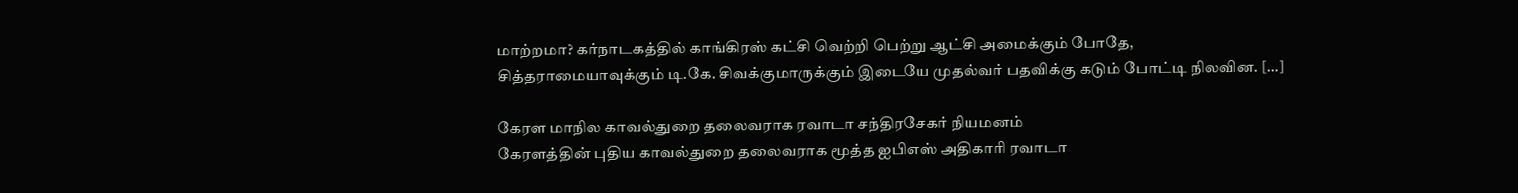மாற்றமா? கர்நாடகத்தில் காங்கிரஸ் கட்சி வெற்றி பெற்று ஆட்சி அமைக்கும் போதே, சித்தராமையாவுக்கும் டி.கே. சிவக்குமாருக்கும் இடையே முதல்வர் பதவிக்கு கடும் போட்டி நிலவின. […]

கேரள மாநில காவல்துறை தலைவராக ரவாடா சந்திரசேகர் நியமனம்
கேரளத்தின் புதிய காவல்துறை தலைவராக மூத்த ஐபிஎஸ் அதிகாரி ரவாடா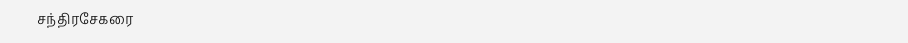சந்திரசேகரை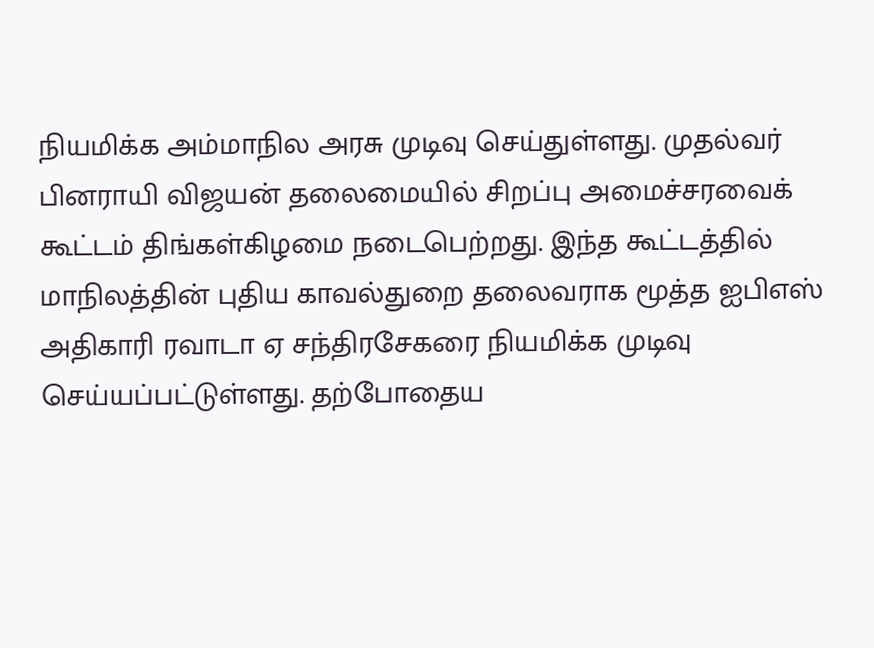நியமிக்க அம்மாநில அரசு முடிவு செய்துள்ளது. முதல்வர் பினராயி விஜயன் தலைமையில் சிறப்பு அமைச்சரவைக் கூட்டம் திங்கள்கிழமை நடைபெற்றது. இந்த கூட்டத்தில் மாநிலத்தின் புதிய காவல்துறை தலைவராக மூத்த ஐபிஎஸ் அதிகாரி ரவாடா ஏ சந்திரசேகரை நியமிக்க முடிவு செய்யப்பட்டுள்ளது. தற்போதைய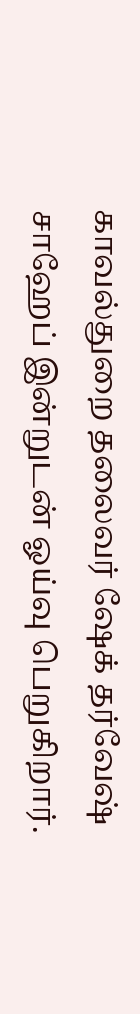காவல்துறை தலைவர் ஷேக் தர்வேஷ் சாஹேப் இன்றுடன் ஓய்வு பெறுகிறார்.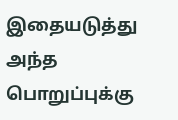இதையடுத்து அந்த பொறுப்புக்கு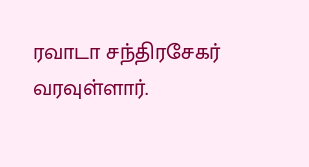ரவாடா சந்திரசேகர் வரவுள்ளார்.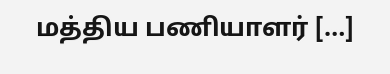மத்திய பணியாளர் […]